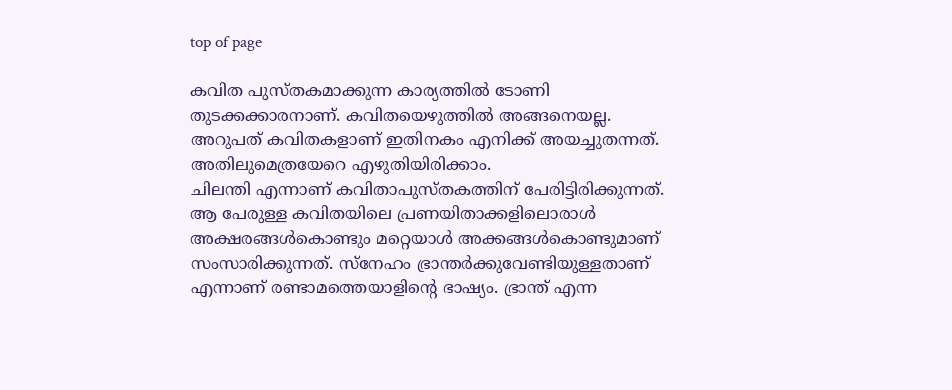top of page

കവിത പുസ്തകമാക്കുന്ന കാര്യത്തില്‍ ടോണി തുടക്കക്കാരനാണ്. കവിതയെഴുത്തില്‍ അങ്ങനെയല്ല. അറുപത് കവിതകളാണ് ഇതിനകം എനിക്ക് അയച്ചുതന്നത്. അതിലുമെത്രയേറെ എഴുതിയിരിക്കാം.
ചിലന്തി എന്നാണ് കവിതാപുസ്തകത്തിന് പേരിട്ടിരിക്കുന്നത്. ആ പേരുള്ള കവിതയിലെ പ്രണയിതാക്കളിലൊരാള്‍ അക്ഷരങ്ങള്‍കൊണ്ടും മറ്റെയാള്‍ അക്കങ്ങള്‍കൊണ്ടുമാണ് സംസാരിക്കുന്നത്. സ്‌നേഹം ഭ്രാന്തര്‍ക്കുവേണ്ടിയുള്ളതാണ് എന്നാണ് രണ്ടാമത്തെയാളിന്റെ ഭാഷ്യം. ഭ്രാന്ത് എന്ന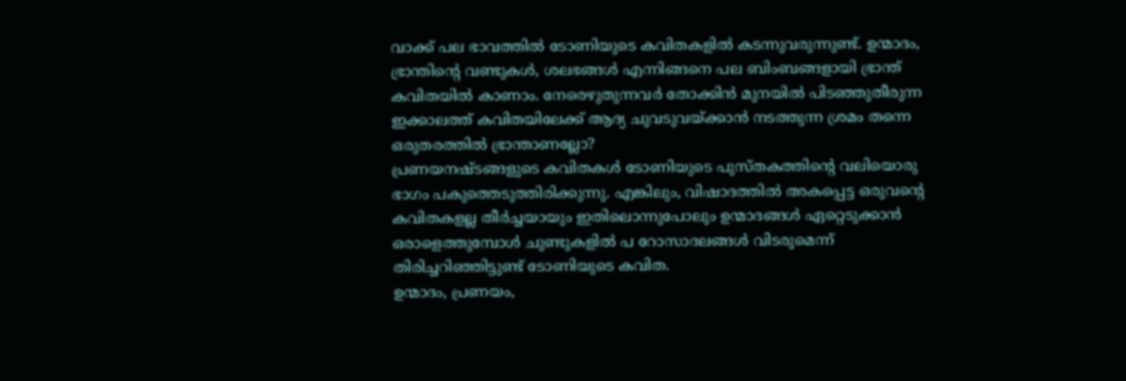വാക്ക് പല ഭാവത്തില്‍ ടോണിയുടെ കവിതകളില്‍ കടന്നുവരുന്നുണ്ട്. ഉന്മാദം, ഭ്രാന്തിന്റെ വണ്ടുകള്‍, ശലഭങ്ങള്‍ എന്നിങ്ങനെ പല ബിംബങ്ങളായി ഭ്രാന്ത് കവിതയില്‍ കാണാം. നേരെഴുതുന്നവര്‍ തോക്കിന്‍ മുനയില്‍ പിടഞ്ഞുതീരുന്ന ഇക്കാലത്ത് കവിതയിലേക്ക് ആദ്യ ചുവടുവയ്ക്കാന്‍ നടത്തുന്ന ശ്രമം തന്നെ ഒരുതരത്തില്‍ ഭ്രാന്താണല്ലോ?
പ്രണയനഷ്ടങ്ങളുടെ കവിതകള്‍ ടോണിയുടെ പുസ്തകത്തിന്റെ വലിയൊരു ഭാഗം പകുത്തെടുത്തിരിക്കുന്നു. എങ്കിലും, വിഷാദത്തില്‍ അകപ്പെട്ട ഒരുവന്റെ കവിതകളല്ല തീര്‍ച്ചയായും ഇതിലൊന്നുപോലും ഉന്മാദങ്ങള്‍ ഏറ്റെടുക്കാന്‍ ഒരാളെത്തുമ്പോള്‍ ചുണ്ടുകളില്‍ പ റോസാദലങ്ങള്‍ വിടരുമെന്ന് തിരിച്ചറിഞ്ഞിട്ടുണ്ട് ടോണിയുടെ കവിത.
ഉന്മാദം, പ്രണയം,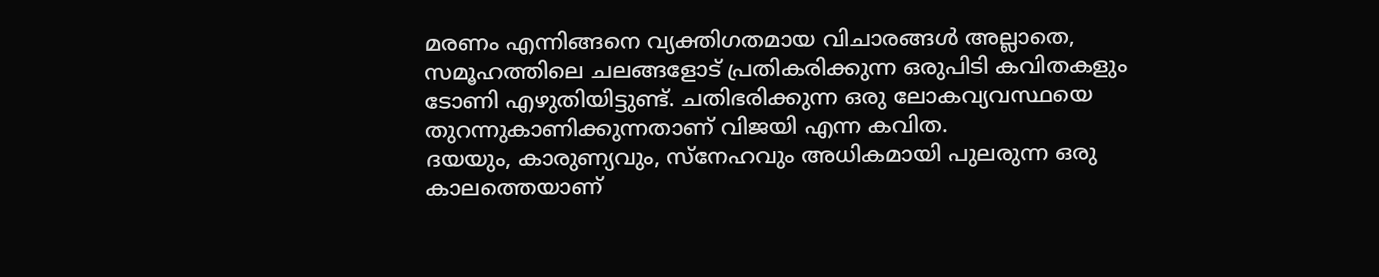മരണം എന്നിങ്ങനെ വ്യക്തിഗതമായ വിചാരങ്ങള്‍ അല്ലാതെ, സമൂഹത്തിലെ ചലങ്ങളോട് പ്രതികരിക്കുന്ന ഒരുപിടി കവിതകളും ടോണി എഴുതിയിട്ടുണ്ട്. ചതിഭരിക്കുന്ന ഒരു ലോകവ്യവസ്ഥയെ തുറന്നുകാണിക്കുന്നതാണ് വിജയി എന്ന കവിത.
ദയയും, കാരുണ്യവും, സ്‌നേഹവും അധികമായി പുലരുന്ന ഒരു കാലത്തെയാണ്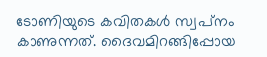ടോണിയുടെ കവിതകള്‍ സ്വപ്‌നം കാണുന്നത്. ദൈവമിറങ്ങിപ്പോയ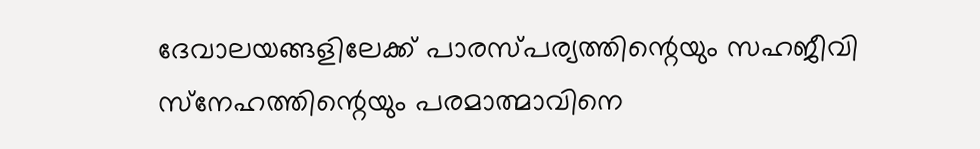ദേവാലയങ്ങളിലേക്ക് പാരസ്പര്യത്തിന്റെയും സഹജീവി സ്‌നേഹത്തിന്റെയും പരമാത്മാവിനെ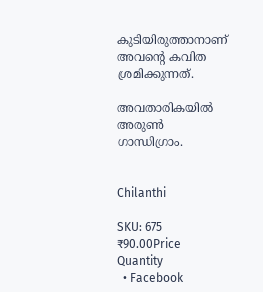കുടിയിരുത്താനാണ് അവന്റെ കവിത ശ്രമിക്കുന്നത്.

അവതാരികയില്‍
അരുണ്‍ ഗാന്ധിഗ്രാം.


Chilanthi

SKU: 675
₹90.00Price
Quantity
  • Facebook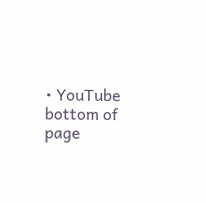• YouTube
bottom of page